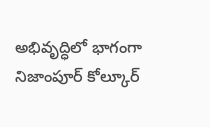అభివృద్ధిలో భాగంగా నిజాంపూర్ కోల్కూర్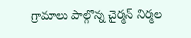గ్రామాలు పాల్గొన్న చైర్మన్ నిర్మల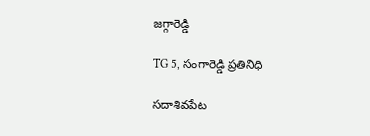జగ్గారెడ్డి

TG 5, సంగారెడ్డి ప్రతినిధి

సదాశివపేట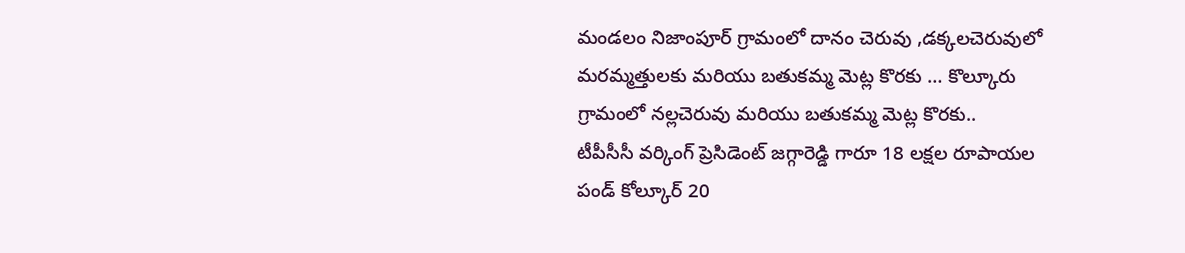మండలం నిజాంపూర్ గ్రామంలో దానం చెరువు ,డక్కలచెరువులో మరమ్మత్తులకు మరియు బతుకమ్మ మెట్ల కొరకు … కొల్కూరు గ్రామంలో నల్లచెరువు మరియు బతుకమ్మ మెట్ల కొరకు..
టీపీసీసీ వర్కింగ్ ప్రెసిడెంట్ జగ్గారెడ్డి గారూ 18 లక్షల రూపాయల పండ్ కోల్కూర్ 20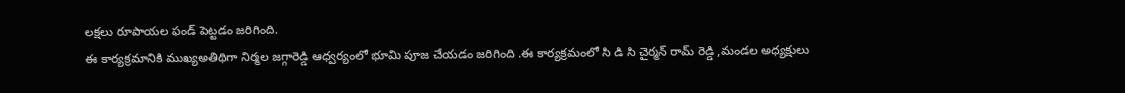లక్షలు రూపాయల ఫండ్ పెట్టడం జరిగింది.
ఈ కార్యక్రమానికి ముఖ్యఅతిథిగా నిర్మల జగ్గారెడ్డి ఆధ్వర్యంలో భూమి పూజ చేయడం జరిగింది .ఈ కార్యక్రమంలో సి డి సి చైర్మన్ రామ్ రెడ్డి ,మండల అధ్యక్షులు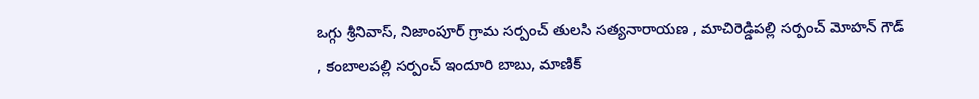ఒగ్గు శ్రీనివాస్, నిజాంపూర్ గ్రామ సర్పంచ్ తులసి సత్యనారాయణ , మాచిరెడ్డిపల్లి సర్పంచ్ మోహన్ గౌడ్ , కంబాలపల్లి సర్పంచ్ ఇందూరి బాబు, మాణిక్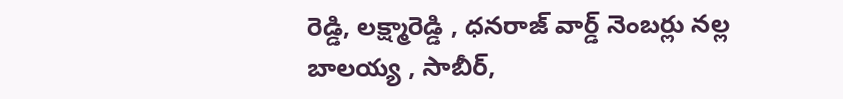రెడ్డి, లక్ష్మారెడ్డి , ధనరాజ్ వార్డ్ నెంబర్లు నల్ల బాలయ్య , సాబీర్,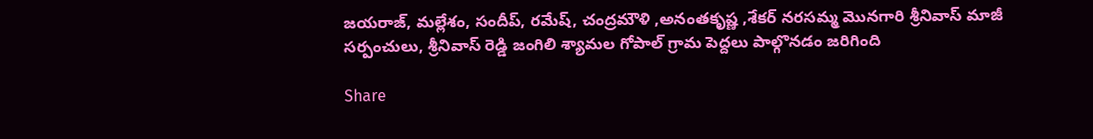జయరాజ్, మల్లేశం, సందీప్, రమేష్, చంద్రమౌళి ,అనంతకృష్ణ ,శేకర్ నరసమ్మ మొనగారి శ్రీనివాస్ మాజీ సర్పంచులు, శ్రీనివాస్ రెడ్డి జంగిలి శ్యామల గోపాల్ గ్రామ పెద్దలు పాల్గొనడం జరిగింది

Share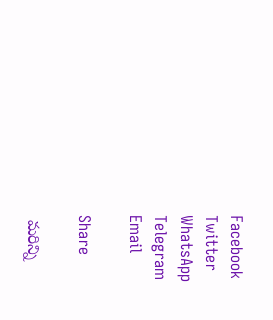Facebook
Twitter
WhatsApp
Telegram
Email

Share

 మరిన్ని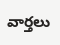వార్తలు